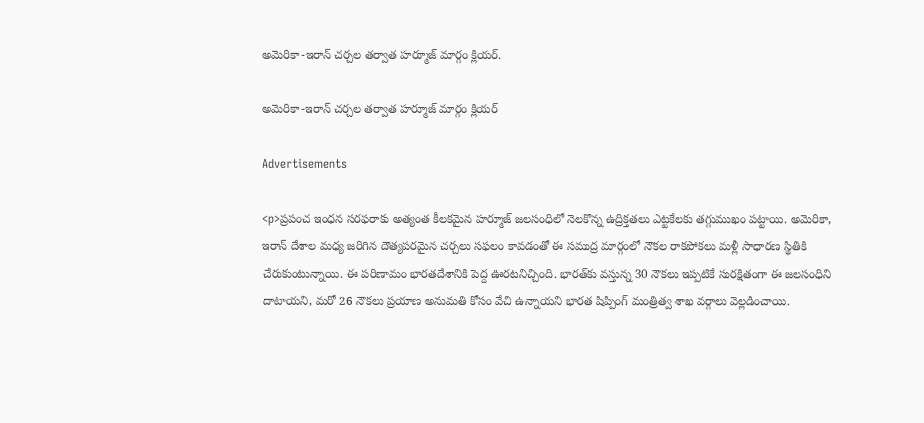అమెరికా-ఇరాన్ చర్చల తర్వాత హర్మూజ్ మార్గం క్లియర్.

అమెరికా-ఇరాన్ చర్చల తర్వాత హర్మూజ్ మార్గం క్లియర్

Advertisements

<p>ప్రపంచ ఇంధన సరఫరాకు అత్యంత కీలకమైన హర్మూజ్ జలసంధిలో నెలకొన్న ఉద్రిక్తతలు ఎట్టకేలకు తగ్గుముఖం పట్టాయి. అమెరికా, ఇరాన్ దేశాల మధ్య జరిగిన దౌత్యపరమైన చర్చలు సఫలం కావడంతో ఈ సముద్ర మార్గంలో నౌకల రాకపోకలు మళ్లీ సాధారణ స్థితికి చేరుకుంటున్నాయి. ఈ పరిణామం భారతదేశానికి పెద్ద ఊరటనిచ్చింది. భారత్‌కు వస్తున్న 30 నౌకలు ఇప్పటికే సురక్షితంగా ఈ జలసంధిని దాటాయని, మరో 26 నౌకలు ప్రయాణ అనుమతి కోసం వేచి ఉన్నాయని భారత షిప్పింగ్ మంత్రిత్వ శాఖ వర్గాలు వెల్లడించాయి.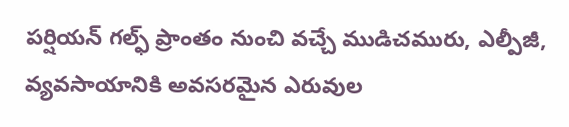పర్షియన్ గల్ఫ్ ప్రాంతం నుంచి వచ్చే ముడిచమురు, ఎల్పీజీ, వ్యవసాయానికి అవసరమైన ఎరువుల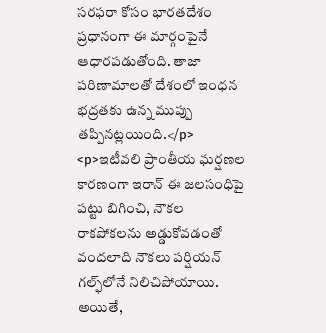సరఫరా కోసం భారతదేశం ప్రధానంగా ఈ మార్గంపైనే ఆధారపడుతోంది. తాజా పరిణామాలతో దేశంలో ఇంధన భద్రతకు ఉన్న ముప్పు తప్పినట్లయింది.</p>
<p>ఇటీవలి ప్రాంతీయ ఘర్షణల కారణంగా ఇరాన్ ఈ జలసంధిపై పట్టు బిగించి, నౌకల రాకపోకలను అడ్డుకోవడంతో వందలాది నౌకలు పర్షియన్ గల్ఫ్‌లోనే నిలిచిపోయాయి. అయితే,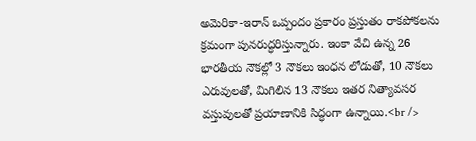అమెరికా-ఇరాన్ ఒప్పందం ప్రకారం ప్రస్తుతం రాకపోకలను క్రమంగా పునరుద్ధరిస్తున్నారు. ఇంకా వేచి ఉన్న 26 భారతీయ నౌకల్లో 3 నౌకలు ఇంధన లోడుతో, 10 నౌకలు ఎరువులతో, మిగిలిన 13 నౌకలు ఇతర నిత్యావసర వస్తువులతో ప్రయాణానికి సిద్ధంగా ఉన్నాయి.<br />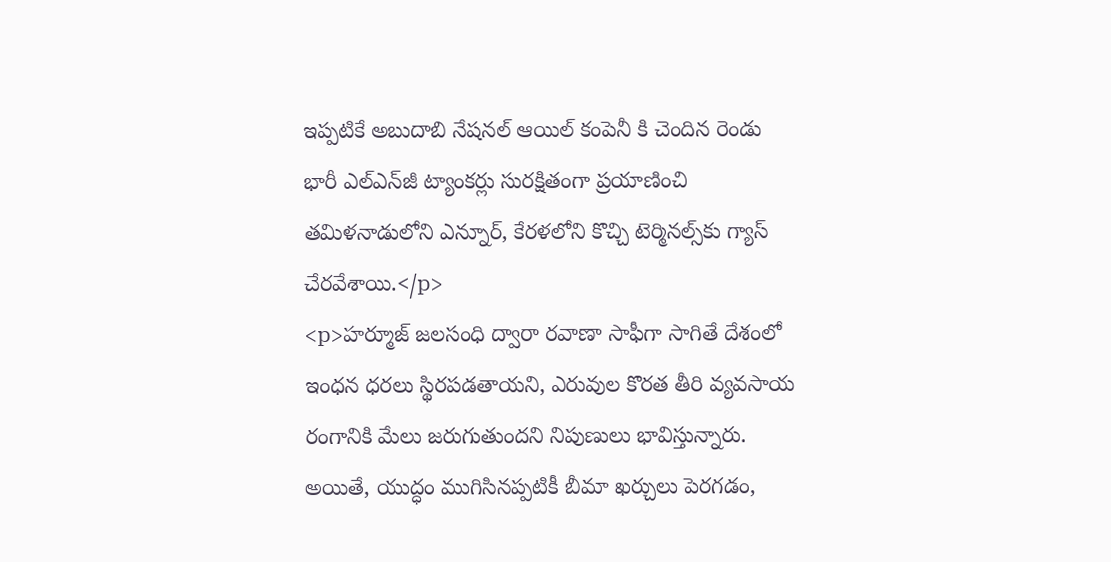ఇప్పటికే అబుదాబి నేషనల్ ఆయిల్ కంపెనీ కి చెందిన రెండు భారీ ఎల్‌ఎన్‌జీ ట్యాంకర్లు సురక్షితంగా ప్రయాణించి తమిళనాడులోని ఎన్నూర్, కేరళలోని కొచ్చి టెర్మినల్స్‌కు గ్యాస్ చేరవేశాయి.</p>
<p>హర్మూజ్ జలసంధి ద్వారా రవాణా సాఫీగా సాగితే దేశంలో ఇంధన ధరలు స్థిరపడతాయని, ఎరువుల కొరత తీరి వ్యవసాయ రంగానికి మేలు జరుగుతుందని నిపుణులు భావిస్తున్నారు. అయితే, యుద్ధం ముగిసినప్పటికీ బీమా ఖర్చులు పెరగడం,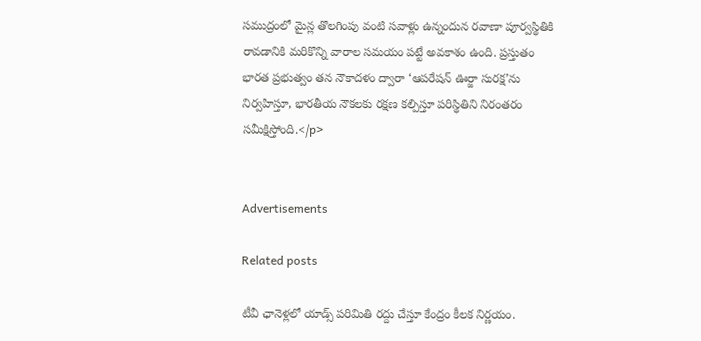సముద్రంలో మైన్ల తొలగింపు వంటి సవాళ్లు ఉన్నందున రవాణా పూర్వస్థితికి రావడానికి మరికొన్ని వారాల సమయం పట్టే అవకాశం ఉంది. ప్రస్తుతం భారత ప్రభుత్వం తన నౌకాదళం ద్వారా ‘ఆపరేషన్ ఊర్జా సురక్ష’ను నిర్వహిస్తూ, భారతీయ నౌకలకు రక్షణ కల్పిస్తూ పరిస్థితిని నిరంతరం సమీక్షిస్తోంది.</p>


Advertisements

Related posts

టీవీ ఛానెళ్లలో యాడ్స్ పరిమితి రద్దు చేస్తూ కేంద్రం కీలక నిర్ణయం.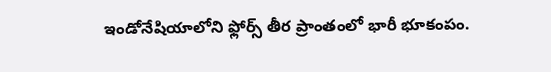ఇండోనేషియాలోని ఫ్లోర్స్ తీర ప్రాంతంలో భారీ భూకంపం.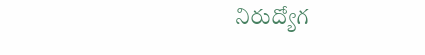నిరుద్యోగ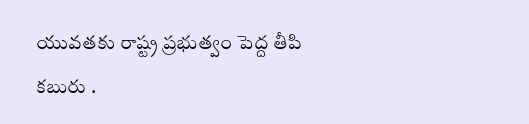యువతకు రాష్ట్ర ప్రభుత్వం పెద్ద తీపి కబురు .